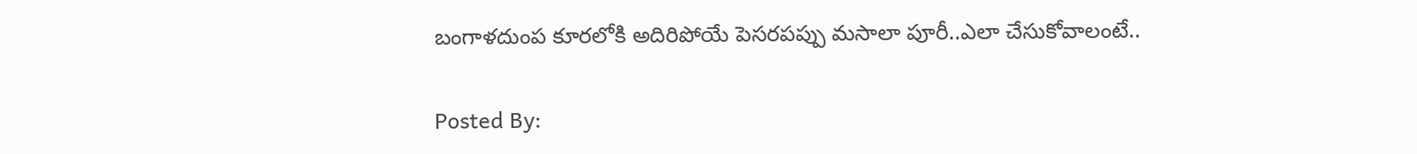బంగాళదుంప కూరలోకి అదిరిపోయే పెసరపప్పు మసాలా పూరీ..ఎలా చేసుకోవాలంటే..

Posted By: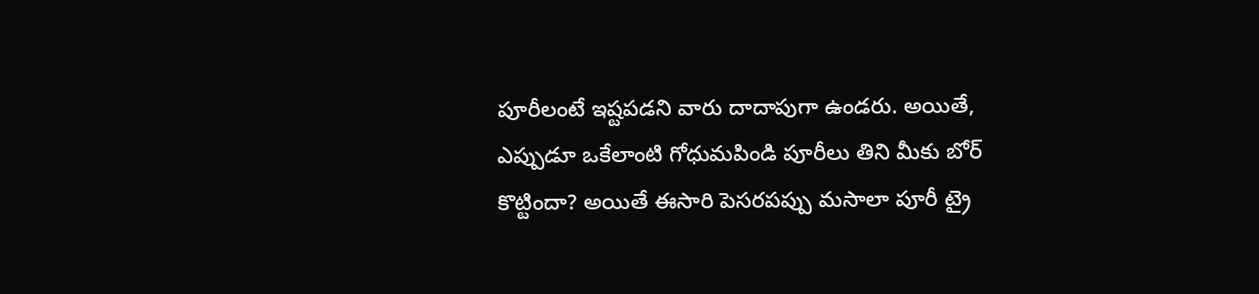పూరీలంటే ఇష్టపడని వారు దాదాపుగా ఉండరు. అయితే, ఎప్పుడూ ఒకేలాంటి గోధుమపిండి పూరీలు తిని మీకు బోర్ కొట్టిందా? అయితే ఈసారి పెసరపప్పు మసాలా పూరీ ట్రై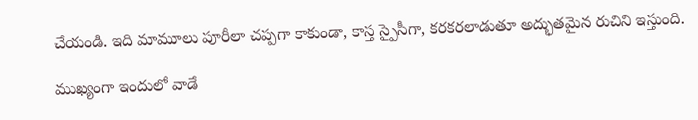చేయండి. ఇది మామూలు పూరీలా చప్పగా కాకుండా, కాస్త స్పైసీగా, కరకరలాడుతూ అద్భుతమైన రుచిని ఇస్తుంది.

ముఖ్యంగా ఇందులో వాడే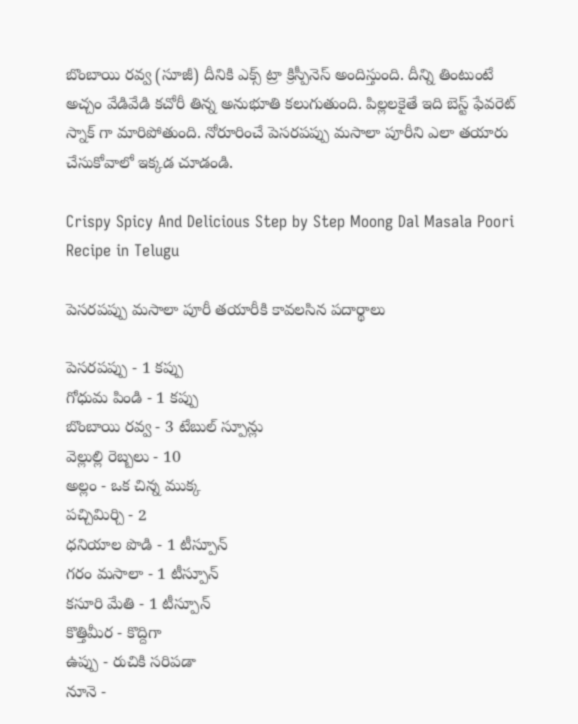బొంబాయి రవ్వ (సూజీ) దీనికి ఎక్స్‌ ట్రా క్రిస్పీనెస్‌ అందిస్తుంది. దీన్ని తింటుంటే అచ్చం వేడివేడి కచోరీ తిన్న అనుభూతి కలుగుతుంది. పిల్లలకైతే ఇది బెస్ట్ ఫేవరెట్ స్నాక్‌ గా మారిపోతుంది. నోరూరించే పెసరపప్పు మసాలా పూరీని ఎలా తయారు చేసుకోవాలో ఇక్కడ చూడండి.

Crispy Spicy And Delicious Step by Step Moong Dal Masala Poori Recipe in Telugu

పెసరపప్పు మసాలా పూరీ తయారీకి కావలసిన పదార్థాలు

పెసరపప్పు - 1 కప్పు
గోధుమ పిండి - 1 కప్పు
బొంబాయి రవ్వ - 3 టేబుల్ స్పూన్లు
వెల్లుల్లి రెబ్బలు - 10
అల్లం - ఒక చిన్న ముక్క
పచ్చిమిర్చి - 2
ధనియాల పొడి - 1 టీస్పూన్
గరం మసాలా - 1 టీస్పూన్
కసూరి మేతి - 1 టీస్పూన్
కొత్తిమీర - కొద్దిగా
ఉప్పు - రుచికి సరిపడా
నూనె -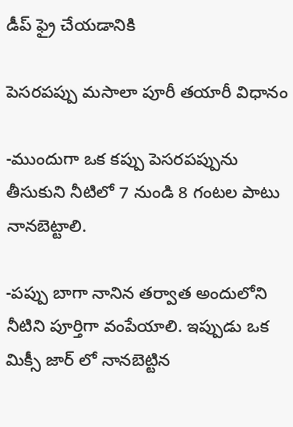డీప్ ఫ్రై చేయడానికి

పెసరపప్పు మసాలా పూరీ తయారీ విధానం

-ముందుగా ఒక కప్పు పెసరపప్పును తీసుకుని నీటిలో 7 నుండి 8 గంటల పాటు నానబెట్టాలి.

-పప్పు బాగా నానిన తర్వాత అందులోని నీటిని పూర్తిగా వంపేయాలి. ఇప్పుడు ఒక మిక్సీ జార్ లో నానబెట్టిన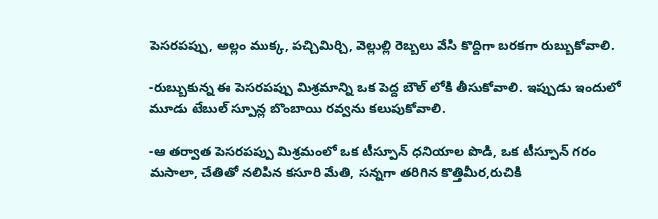పెసరపప్పు, అల్లం ముక్క, పచ్చిమిర్చి, వెల్లుల్లి రెబ్బలు వేసి కొద్దిగా బరకగా రుబ్బుకోవాలి.

-రుబ్బుకున్న ఈ పెసరపప్పు మిశ్రమాన్ని ఒక పెద్ద బౌల్‌ లోకి తీసుకోవాలి. ఇప్పుడు ఇందులో మూడు టేబుల్ స్పూన్ల బొంబాయి రవ్వను కలుపుకోవాలి.

-ఆ తర్వాత పెసరపప్పు మిశ్రమంలో ఒక టీస్పూన్ ధనియాల పొడి, ఒక టీస్పూన్ గరం మసాలా, చేతితో నలిపిన కసూరి మేతి, సన్నగా తరిగిన కొత్తిమీర,రుచికి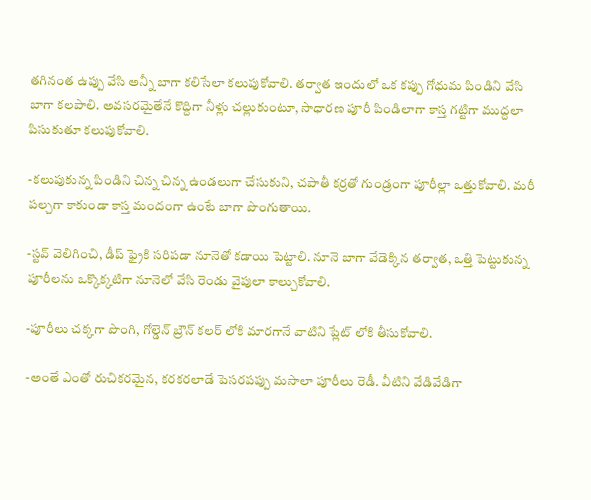తగినంత ఉప్పు వేసి అన్నీ బాగా కలిసేలా కలుపుకోవాలి. తర్వాత ఇందులో ఒక కప్పు గోధుమ పిండిని వేసి బాగా కలపాలి. అవసరమైతేనే కొద్దిగా నీళ్లు చల్లుకుంటూ, సాధారణ పూరీ పిండిలాగా కాస్త గట్టిగా ముద్దలా పిసుకుతూ కలుపుకోవాలి.

-కలుపుకున్న పిండిని చిన్న చిన్న ఉండలుగా చేసుకుని, చపాతీ కర్రతో గుండ్రంగా పూరీల్లా ఒత్తుకోవాలి. మరీ పల్చగా కాకుండా కాస్త మందంగా ఉంటే బాగా పొంగుతాయి.

-స్టవ్ వెలిగించి, డీప్ ఫ్రైకి సరిపడా నూనెతో కడాయి పెట్టాలి. నూనె బాగా వేడెక్కిన తర్వాత, ఒత్తి పెట్టుకున్న పూరీలను ఒక్కొక్కటిగా నూనెలో వేసి రెండు వైపులా కాల్చుకోవాలి.

-పూరీలు చక్కగా పొంగి, గోల్డెన్ బ్రౌన్ కలర్ లోకి మారగానే వాటిని ప్లేట్‌ లోకి తీసుకోవాలి.

-అంతే ఎంతో రుచికరమైన, కరకరలాడే పెసరపప్పు మసాలా పూరీలు రెడీ. వీటిని వేడివేడిగా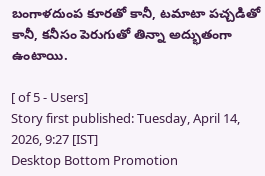బంగాళదుంప కూరతో కానీ, టమాటా పచ్చడితో కానీ, కనీసం పెరుగుతో తిన్నా అద్భుతంగా ఉంటాయి.

[ of 5 - Users]
Story first published: Tuesday, April 14, 2026, 9:27 [IST]
Desktop Bottom Promotion